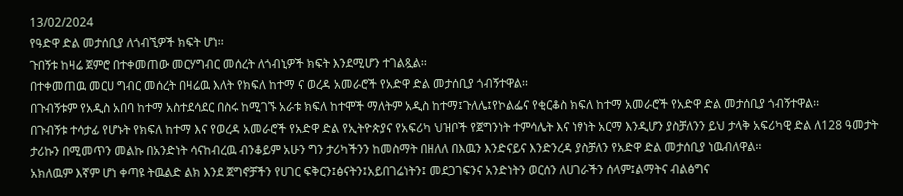13/02/2024
የዓድዋ ድል መታሰቢያ ለጎብኚዎች ክፍት ሆነ፡፡
ጉበኝቱ ከዛሬ ጀምሮ በተቀመጠው መርሃግብር መሰረት ለጎብኒዎች ክፍት እንደሚሆን ተገልጿል፡፡
በተቀመጠዉ መርሀ ግብር መሰረት በዛሬዉ እለት የክፍለ ከተማ ና ወረዳ አመራሮች የአድዋ ድል መታሰቢያ ጎብኝተዋል፡፡
በጉብኝቱም የአዲስ አበባ ከተማ አስተደሳደር በስሩ ከሚገኙ አራቱ ክፍለ ከተሞች ማለትም አዲስ ከተማ፤ጉለሌ፤የኮልፌና የቂርቆስ ክፍለ ከተማ አመራሮች የአድዋ ድል መታሰቢያ ጎብኝተዋል፡፡
በጉብኝቱ ተሳታፊ የሆኑት የክፍለ ከተማ እና የወረዳ አመራሮች የአድዋ ድል የኢትዮጵያና የአፍሪካ ህዝቦች የጀግንነት ተምሳሌት እና ነፃነት አርማ እንዲሆን ያስቻለንን ይህ ታላቅ አፍሪካዊ ድል ለ128 ዓመታት ታሪኩን በሚመጥን መልኩ በአንድነት ሳናከብረዉ ብንቆይም አሁን ግን ታሪካችንን ከመስማት በዘለለ በእዉን እንድናይና እንድንረዳ ያስቻለን የአድዋ ድል መታሰቢያ ነዉብለዋል፡፡
አክለዉም እኛም ሆነ ቀጣዩ ትዉልድ ልክ እንደ ጀግኖቻችን የሀገር ፍቅርን፤ፅናትን፤አይበገሬነትን፤ መደጋገፍንና አንድነትን ወርሰን ለሀገራችን ሰላም፤ልማትና ብልፅግና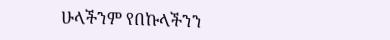ሁላችንም የበኩላችንን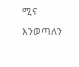ሚና እንወጣለን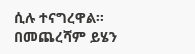ሲሉ ተናግረዋል፡፡
በመጨረሻም ይሄን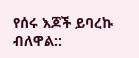የሰሩ እጆች ይባረኩ ብለዋል::